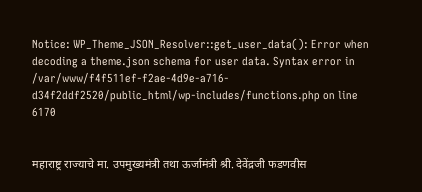Notice: WP_Theme_JSON_Resolver::get_user_data(): Error when decoding a theme.json schema for user data. Syntax error in /var/www/f4f511ef-f2ae-4d9e-a716-d34f2ddf2520/public_html/wp-includes/functions.php on line 6170


महाराष्ट्र राज्याचे मा. उपमुख्यमंत्री तथा ऊर्जामंत्री श्री. देवेंद्रजी फडणवीस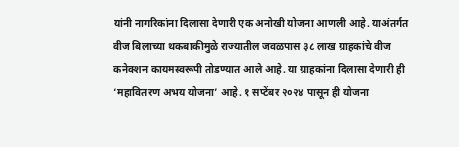यांनी नागरिकांना दिलासा देणारी एक अनोखी योजना आणली आहे. याअंतर्गत वीज बिलाच्या थकबाकीमुळे राज्यातील जवळपास ३८ लाख ग्राहकांचे वीज कनेक्शन कायमस्वरूपी तोडण्यात आले आहे. या ग्राहकांना दिलासा देणारी ही ‘महावितरण अभय योजना’ आहे. १ सप्टेंबर २०२४ पासून ही योजना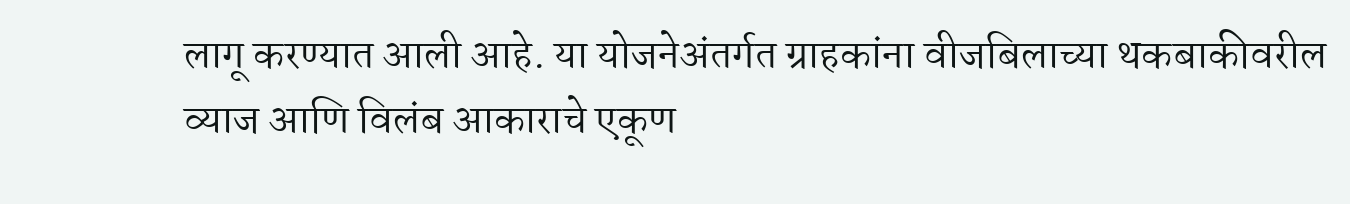लागू करण्यात आली आहे. या योजनेअंतर्गत ग्राहकांना वीजबिलाच्या थकबाकीवरील व्याज आणि विलंब आकाराचे एकूण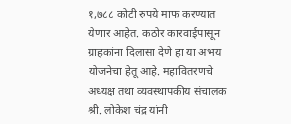१,७८८ कोटी रुपये माफ करण्यात येणार आहेत. कठोर कारवाईपासून ग्राहकांना दिलासा देणे हा या अभय योजनेचा हेतू आहे. महावितरणचे अध्यक्ष तथा व्यवस्थापकीय संचालक श्री. लोकेश चंद्र यांनी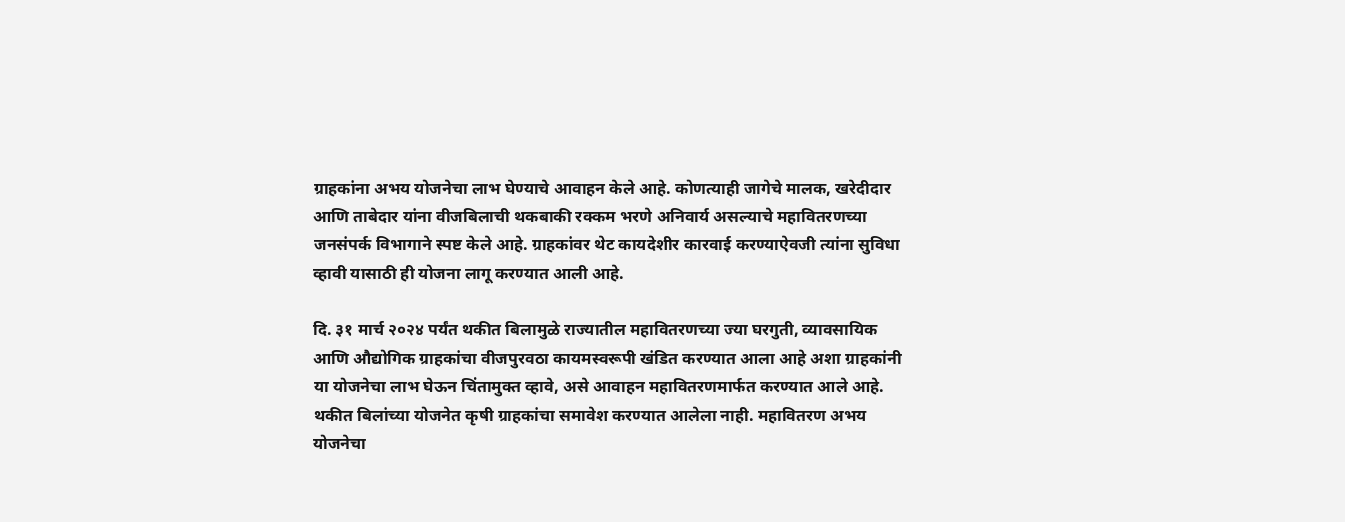ग्राहकांना अभय योजनेचा लाभ घेण्याचे आवाहन केले आहे. कोणत्याही जागेचे मालक, खरेदीदार आणि ताबेदार यांना वीजबिलाची थकबाकी रक्कम भरणे अनिवार्य असल्याचे महावितरणच्या जनसंपर्क विभागाने स्पष्ट केले आहे. ग्राहकांवर थेट कायदेशीर कारवाई करण्याऐवजी त्यांना सुविधा व्हावी यासाठी ही योजना लागू करण्यात आली आहे.

दि. ३१ मार्च २०२४ पर्यंत थकीत बिलामुळे राज्यातील महावितरणच्या ज्या घरगुती, व्यावसायिक आणि औद्योगिक ग्राहकांचा वीजपुरवठा कायमस्वरूपी खंडित करण्यात आला आहे अशा ग्राहकांनी या योजनेचा लाभ घेऊन चिंतामुक्त व्हावे, असे आवाहन महावितरणमार्फत करण्यात आले आहे. थकीत बिलांच्या योजनेत कृषी ग्राहकांचा समावेश करण्यात आलेला नाही. महावितरण अभय योजनेचा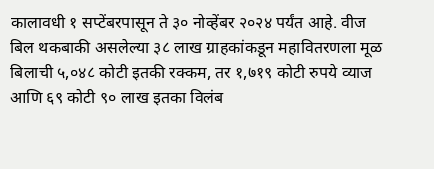कालावधी १ सप्टेंबरपासून ते ३० नोव्हेंबर २०२४ पर्यंत आहे. वीज बिल थकबाकी असलेल्या ३८ लाख ग्राहकांकडून महावितरणला मूळ बिलाची ५,०४८ कोटी इतकी रक्कम, तर १,७१९ कोटी रुपये व्याज आणि ६९ कोटी ९० लाख इतका विलंब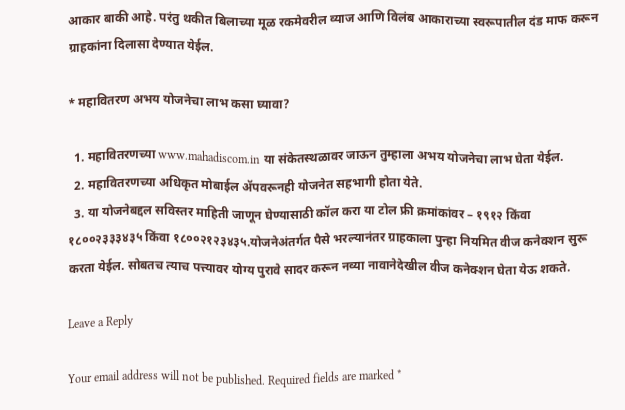आकार बाकी आहे. परंतु थकीत बिलाच्या मूळ रकमेवरील व्याज आणि विलंब आकाराच्या स्वरूपातील दंड माफ करून ग्राहकांना दिलासा देण्यात येईल.

* महावितरण अभय योजनेचा लाभ कसा घ्यावा?

  1. महावितरणच्या www.mahadiscom.in या संकेतस्थळावर जाऊन तुम्हाला अभय योजनेचा लाभ घेता येईल.
  2. महावितरणच्या अधिकृत मोबाईल अ‍ॅपवरूनही योजनेत सहभागी होता येते.
  3. या योजनेबद्दल सविस्तर माहिती जाणून घेण्यासाठी कॉल करा या टोल फ्री क्रमांकांवर – १९१२ किंवा १८००२३३३४३५ किंवा १८००२१२३४३५.योजनेअंतर्गत पैसे भरल्यानंतर ग्राहकाला पुन्हा नियमित वीज कनेक्शन सुरू करता येईल. सोबतच त्याच पत्त्यावर योग्य पुरावे सादर करून नव्या नावानेदेखील वीज कनेक्शन घेता येऊ शकते.

Leave a Reply

Your email address will not be published. Required fields are marked *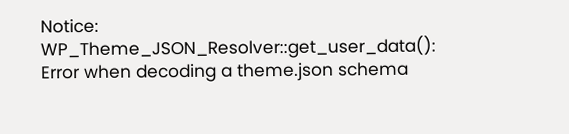Notice: WP_Theme_JSON_Resolver::get_user_data(): Error when decoding a theme.json schema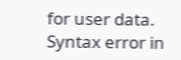for user data. Syntax error in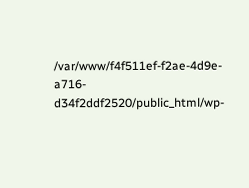/var/www/f4f511ef-f2ae-4d9e-a716-d34f2ddf2520/public_html/wp-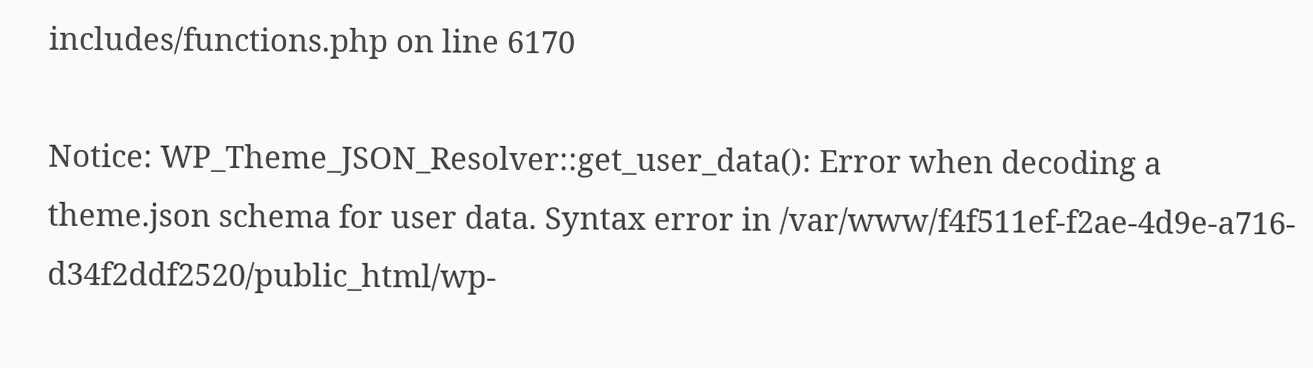includes/functions.php on line 6170

Notice: WP_Theme_JSON_Resolver::get_user_data(): Error when decoding a theme.json schema for user data. Syntax error in /var/www/f4f511ef-f2ae-4d9e-a716-d34f2ddf2520/public_html/wp-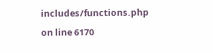includes/functions.php on line 6170